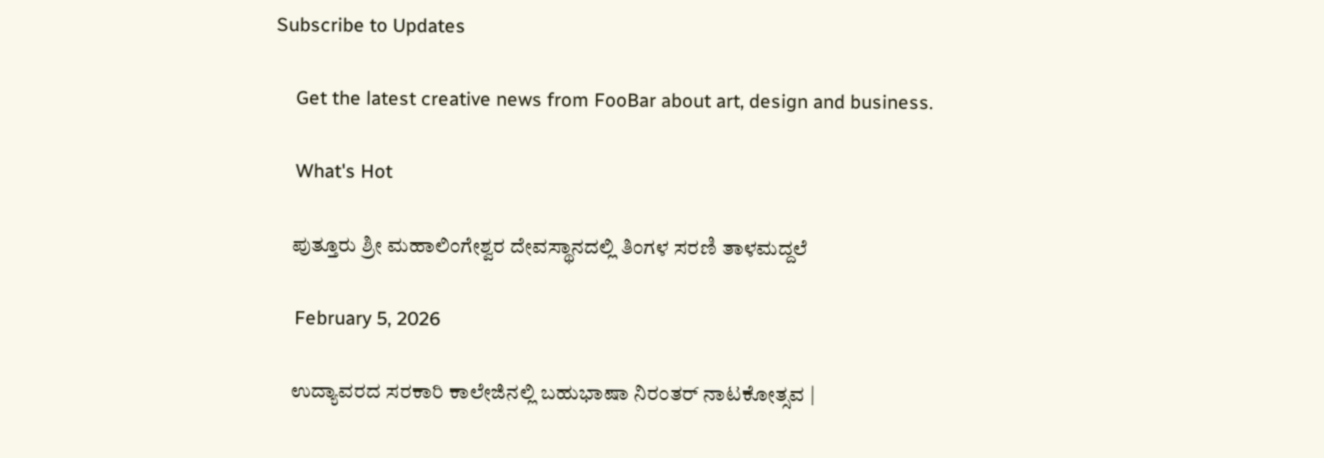Subscribe to Updates

    Get the latest creative news from FooBar about art, design and business.

    What's Hot

    ಪುತ್ತೂರು ಶ್ರೀ ಮಹಾಲಿಂಗೇಶ್ವರ ದೇವಸ್ಥಾನದಲ್ಲಿ ತಿಂಗಳ ಸರಣಿ ತಾಳಮದ್ದಲೆ

    February 5, 2026

    ಉದ್ಯಾವರದ ಸರಕಾರಿ ಕಾಲೇಜಿನಲ್ಲಿ ಬಹುಭಾಷಾ ನಿರಂತರ್ ನಾಟಕೋತ್ಸವ |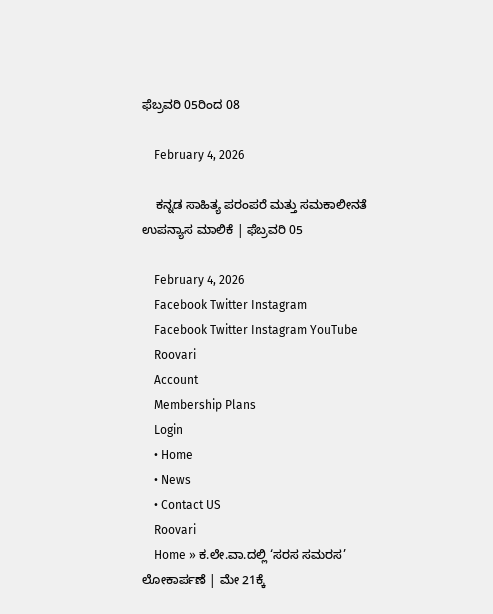ಫೆಬ್ರವರಿ 05ರಿಂದ 08

    February 4, 2026

    ಕನ್ನಡ ಸಾಹಿತ್ಯ ಪರಂಪರೆ ಮತ್ತು ಸಮಕಾಲೀನತೆ ಉಪನ್ಯಾಸ ಮಾಲಿಕೆ | ಫೆಬ್ರವರಿ 05

    February 4, 2026
    Facebook Twitter Instagram
    Facebook Twitter Instagram YouTube
    Roovari
    Account
    Membership Plans
    Login
    • Home
    • News
    • Contact US
    Roovari
    Home » ಕ.ಲೇ.ವಾ.ದಲ್ಲಿ ‘ಸರಸ ಸಮರಸ’ ಲೋಕಾರ್ಪಣೆ | ಮೇ 21ಕ್ಕೆ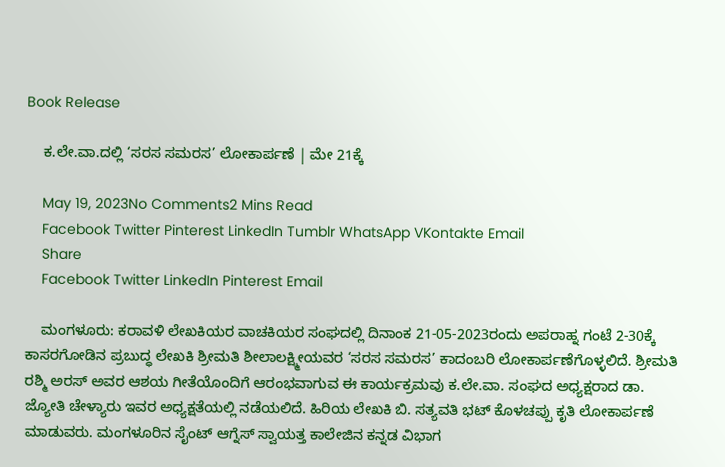Book Release

    ಕ.ಲೇ.ವಾ.ದಲ್ಲಿ ‘ಸರಸ ಸಮರಸ’ ಲೋಕಾರ್ಪಣೆ | ಮೇ 21ಕ್ಕೆ

    May 19, 2023No Comments2 Mins Read
    Facebook Twitter Pinterest LinkedIn Tumblr WhatsApp VKontakte Email
    Share
    Facebook Twitter LinkedIn Pinterest Email

    ಮಂಗಳೂರು: ಕರಾವಳಿ ಲೇಖಕಿಯರ ವಾಚಕಿಯರ ಸಂಘದಲ್ಲಿ ದಿನಾಂಕ 21-05-2023ರಂದು ಅಪರಾಹ್ನ ಗಂಟೆ 2-30ಕ್ಕೆ ಕಾಸರಗೋಡಿನ ಪ್ರಬುದ್ಧ ಲೇಖಕಿ ಶ್ರೀಮತಿ ಶೀಲಾಲಕ್ಷ್ಮೀಯವರ ‘ಸರಸ ಸಮರಸ’ ಕಾದಂಬರಿ ಲೋಕಾರ್ಪಣೆಗೊಳ್ಳಲಿದೆ. ಶ್ರೀಮತಿ ರಶ್ಮಿ ಅರಸ್ ಅವರ ಆಶಯ ಗೀತೆಯೊಂದಿಗೆ ಆರಂಭವಾಗುವ ಈ ಕಾರ್ಯಕ್ರಮವು ಕ.ಲೇ.ವಾ. ಸಂಘದ ಅಧ್ಯಕ್ಷರಾದ ಡಾ. ಜ್ಯೋತಿ ಚೇಳ್ಯಾರು ಇವರ ಅಧ್ಯಕ್ಷತೆಯಲ್ಲಿ ನಡೆಯಲಿದೆ. ಹಿರಿಯ ಲೇಖಕಿ ಬಿ. ಸತ್ಯವತಿ ಭಟ್ ಕೊಳಚಪ್ಪು ಕೃತಿ ಲೋಕಾರ್ಪಣೆ ಮಾಡುವರು. ಮಂಗಳೂರಿನ ಸೈಂಟ್ ಆಗ್ನೆಸ್ ಸ್ವಾಯತ್ತ ಕಾಲೇಜಿನ ಕನ್ನಡ ವಿಭಾಗ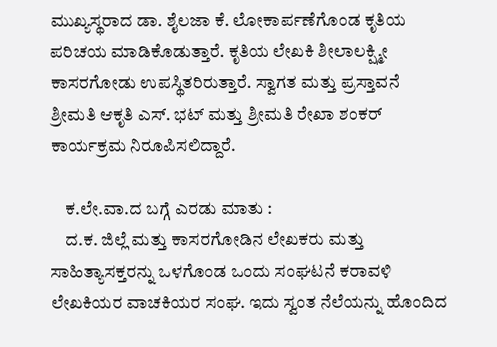ಮುಖ್ಯಸ್ಥರಾದ ಡಾ. ಶೈಲಜಾ ಕೆ. ಲೋಕಾರ್ಪಣೆಗೊಂಡ ಕೃತಿಯ ಪರಿಚಯ ಮಾಡಿಕೊಡುತ್ತಾರೆ. ಕೃತಿಯ ಲೇಖಕಿ ಶೀಲಾಲಕ್ಷ್ಮೀ ಕಾಸರಗೋಡು ಉಪಸ್ಥಿತರಿರುತ್ತಾರೆ. ಸ್ವಾಗತ ಮತ್ತು ಪ್ರಸ್ತಾವನೆ ಶ್ರೀಮತಿ ಆಕೃತಿ ಎಸ್. ಭಟ್ ಮತ್ತು ಶ್ರೀಮತಿ ರೇಖಾ ಶಂಕರ್ ಕಾರ್ಯಕ್ರಮ ನಿರೂಪಿಸಲಿದ್ದಾರೆ.

    ಕ.ಲೇ.ವಾ.ದ ಬಗ್ಗೆ ಎರಡು ಮಾತು :
    ದ.ಕ. ಜಿಲ್ಲೆ ಮತ್ತು ಕಾಸರಗೋಡಿನ ಲೇಖಕರು ಮತ್ತು ಸಾಹಿತ್ಯಾಸಕ್ತರನ್ನು ಒಳಗೊಂಡ ಒಂದು ಸಂಘಟನೆ ಕರಾವಳಿ ಲೇಖಕಿಯರ ವಾಚಕಿಯರ ಸಂಘ. ಇದು ಸ್ವಂತ ನೆಲೆಯನ್ನು ಹೊಂದಿದ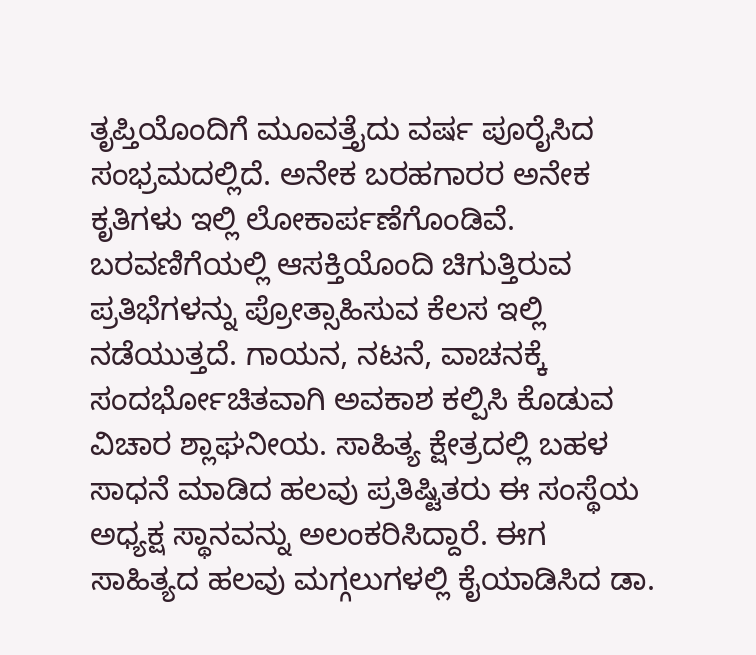ತೃಪ್ತಿಯೊಂದಿಗೆ ಮೂವತ್ತೈದು ವರ್ಷ ಪೂರೈಸಿದ ಸಂಭ್ರಮದಲ್ಲಿದೆ. ಅನೇಕ ಬರಹಗಾರರ ಅನೇಕ ಕೃತಿಗಳು ಇಲ್ಲಿ ಲೋಕಾರ್ಪಣೆಗೊಂಡಿವೆ. ಬರವಣಿಗೆಯಲ್ಲಿ ಆಸಕ್ತಿಯೊಂದಿ ಚಿಗುತ್ತಿರುವ ಪ್ರತಿಭೆಗಳನ್ನು ಪ್ರೋತ್ಸಾಹಿಸುವ ಕೆಲಸ ಇಲ್ಲಿ ನಡೆಯುತ್ತದೆ. ಗಾಯನ, ನಟನೆ, ವಾಚನಕ್ಕೆ ಸಂದರ್ಭೋಚಿತವಾಗಿ ಅವಕಾಶ ಕಲ್ಪಿಸಿ ಕೊಡುವ ವಿಚಾರ ಶ್ಲಾಘನೀಯ. ಸಾಹಿತ್ಯ ಕ್ಷೇತ್ರದಲ್ಲಿ ಬಹಳ ಸಾಧನೆ ಮಾಡಿದ ಹಲವು ಪ್ರತಿಷ್ಟಿತರು ಈ ಸಂಸ್ಥೆಯ ಅಧ್ಯಕ್ಷ ಸ್ಥಾನವನ್ನು ಅಲಂಕರಿಸಿದ್ದಾರೆ. ಈಗ ಸಾಹಿತ್ಯದ ಹಲವು ಮಗ್ಗಲುಗಳಲ್ಲಿ ಕೈಯಾಡಿಸಿದ ಡಾ.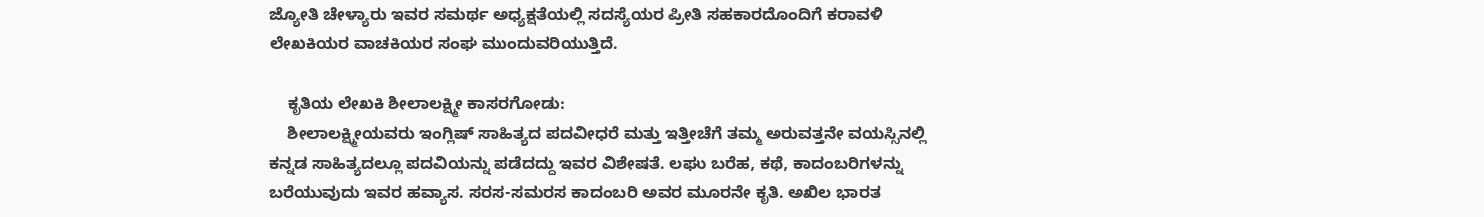ಜ್ಯೋತಿ ಚೇಳ್ಯಾರು ಇವರ ಸಮರ್ಥ ಅಧ್ಯಕ್ಷತೆಯಲ್ಲಿ ಸದಸ್ಯೆಯರ ಪ್ರೀತಿ ಸಹಕಾರದೊಂದಿಗೆ ಕರಾವಳಿ ಲೇಖಕಿಯರ ವಾಚಕಿಯರ ಸಂಘ ಮುಂದುವರಿಯುತ್ತಿದೆ.

    ಕೃತಿಯ ಲೇಖಕಿ ಶೀಲಾಲಕ್ಷ್ಮೀ ಕಾಸರಗೋಡು:
    ಶೀಲಾಲಕ್ಷ್ಮೀಯವರು ಇಂಗ್ಲಿಷ್ ಸಾಹಿತ್ಯದ ಪದವೀಧರೆ ಮತ್ತು ಇತ್ತೀಚೆಗೆ ತಮ್ಮ ಅರುವತ್ತನೇ ವಯಸ್ಸಿನಲ್ಲಿ ಕನ್ನಡ ಸಾಹಿತ್ಯದಲ್ಲೂ ಪದವಿಯನ್ನು ಪಡೆದದ್ದು ಇವರ ವಿಶೇಷತೆ. ಲಘು ಬರೆಹ, ಕಥೆ, ಕಾದಂಬರಿಗಳನ್ನು ಬರೆಯುವುದು ಇವರ ಹವ್ಯಾಸ. ಸರಸ-ಸಮರಸ ಕಾದಂಬರಿ ಅವರ ಮೂರನೇ ಕೃತಿ. ಅಖಿಲ ಭಾರತ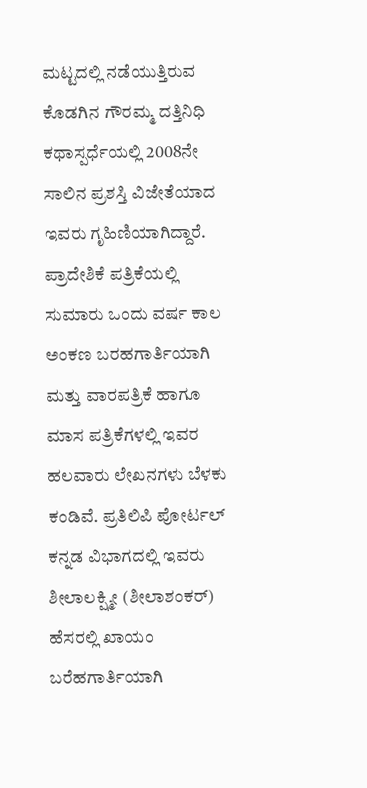ಮಟ್ಟದಲ್ಲಿ ನಡೆಯುತ್ತಿರುವ ಕೊಡಗಿನ ಗೌರಮ್ಮ ದತ್ತಿನಿಧಿ ಕಥಾಸ್ಪರ್ಧೆಯಲ್ಲಿ 2008ನೇ ಸಾಲಿನ ಪ್ರಶಸ್ತಿ ವಿಜೇತೆಯಾದ ಇವರು ಗೃಹಿಣಿಯಾಗಿದ್ದಾರೆ. ಪ್ರಾದೇಶಿಕೆ ಪತ್ರಿಕೆಯಲ್ಲಿ ಸುಮಾರು ಒಂದು ವರ್ಷ ಕಾಲ ಅಂಕಣ ಬರಹಗಾರ್ತಿಯಾಗಿ ಮತ್ತು ವಾರಪತ್ರಿಕೆ ಹಾಗೂ ಮಾಸ ಪತ್ರಿಕೆಗಳಲ್ಲಿ ಇವರ ಹಲವಾರು ಲೇಖನಗಳು ಬೆಳಕು ಕಂಡಿವೆ. ಪ್ರತಿಲಿಪಿ ಪೋರ್ಟಲ್ ಕನ್ನಡ ವಿಭಾಗದಲ್ಲಿ ಇವರು ಶೀಲಾಲಕ್ಷ್ಮೀ (ಶೀಲಾಶಂಕರ್) ಹೆಸರಲ್ಲಿ ಖಾಯಂ ಬರೆಹಗಾರ್ತಿಯಾಗಿ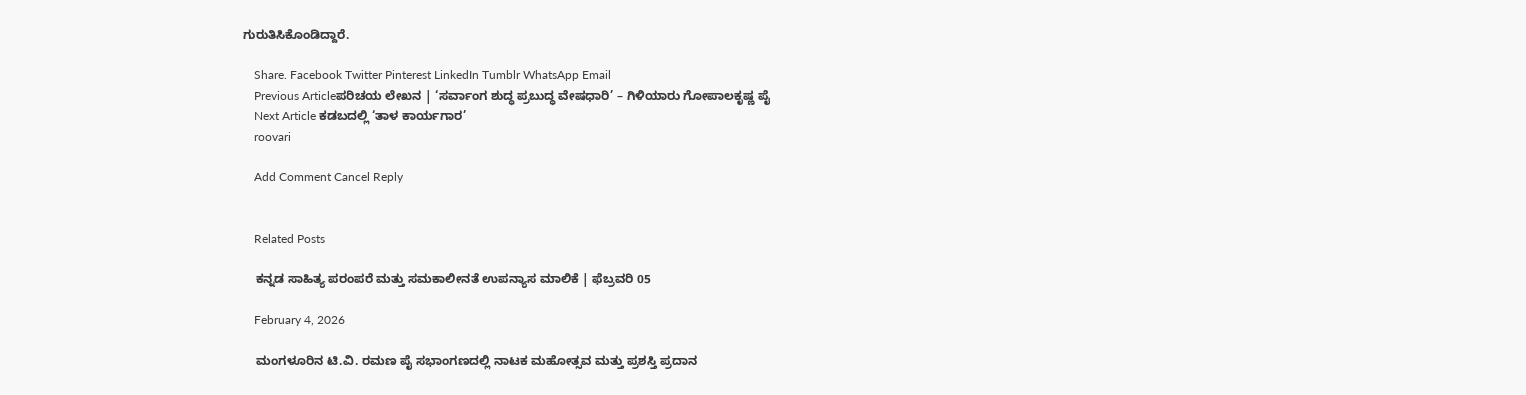ಗುರುತಿಸಿಕೊಂಡಿದ್ದಾರೆ.

    Share. Facebook Twitter Pinterest LinkedIn Tumblr WhatsApp Email
    Previous Articleಪರಿಚಯ ಲೇಖನ | ‘ಸರ್ವಾಂಗ ಶುದ್ಧ ಪ್ರಬುದ್ಧ ವೇಷಧಾರಿ’ – ಗಿಳಿಯಾರು ಗೋಪಾಲಕೃಷ್ಣ ಪೈ
    Next Article ಕಡಬದಲ್ಲಿ ‘ತಾಳ ಕಾರ್ಯಗಾರ’
    roovari

    Add Comment Cancel Reply


    Related Posts

    ಕನ್ನಡ ಸಾಹಿತ್ಯ ಪರಂಪರೆ ಮತ್ತು ಸಮಕಾಲೀನತೆ ಉಪನ್ಯಾಸ ಮಾಲಿಕೆ | ಫೆಬ್ರವರಿ 05

    February 4, 2026

    ಮಂಗಳೂರಿನ ಟಿ.ವಿ. ರಮಣ ಪೈ ಸಭಾಂಗಣದಲ್ಲಿ ನಾಟಕ ಮಹೋತ್ಸವ ಮತ್ತು ಪ್ರಶಸ್ತಿ ಪ್ರದಾನ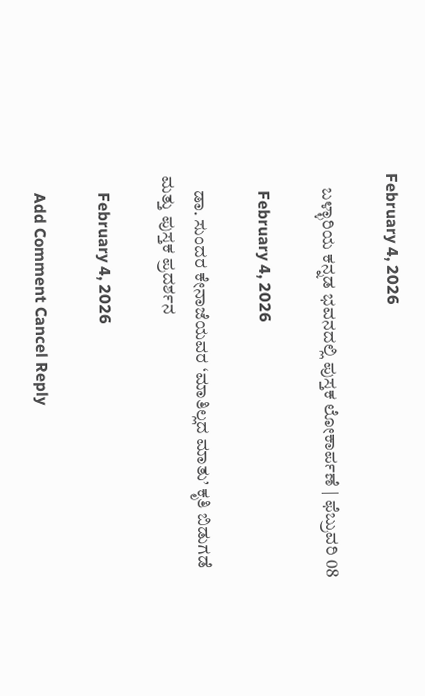February 4, 2026

    ಬಳ್ಳಾರಿಯ ಕನ್ನಡ ಭವನದಲ್ಲಿ ಪುಸ್ತಕ ಲೋಕಾರ್ಪಣೆ | ಫೆಬ್ರುವರಿ 08

    February 4, 2026

    ಡಾ. ಸುಂದರ ಕೇನಾಜೆಯವರ ‘ಮಾತಿಲ್ಲದ ಮಾತು’ ಕೃತಿ ಬಿಡುಗಡೆ ಮತ್ತು ಪುಸ್ತಕ ಪ್ರದರ್ಶನ

    February 4, 2026

    Add Comment Cancel Reply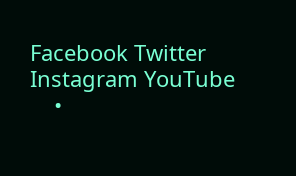Facebook Twitter Instagram YouTube
    •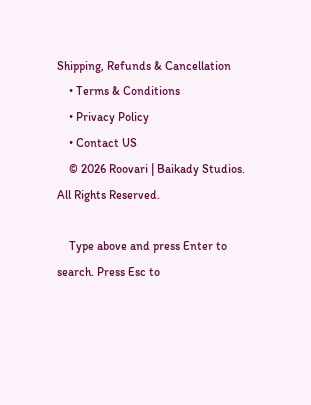Shipping, Refunds & Cancellation
    • Terms & Conditions
    • Privacy Policy
    • Contact US
    © 2026 Roovari | Baikady Studios. All Rights Reserved.

    Type above and press Enter to search. Press Esc to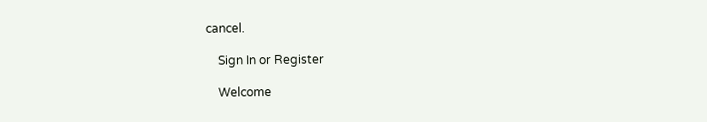cancel.

    Sign In or Register

    Welcome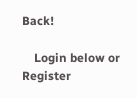Back!

    Login below or Register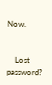Now.


    Lost password?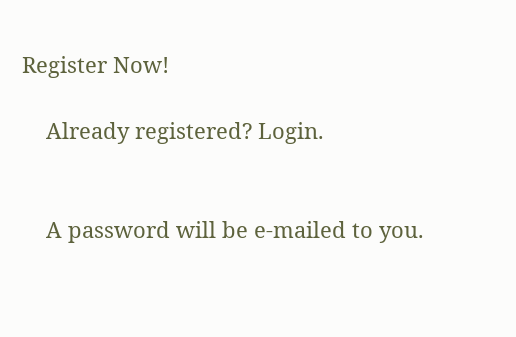Register Now!

    Already registered? Login.


    A password will be e-mailed to you.